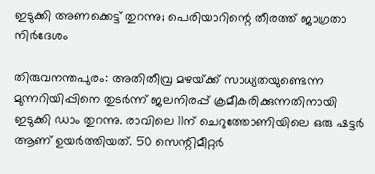ഇടുക്കി അണക്കെട്ട്‌ തുറന്നു; പെരിയാറിന്റെ തീരത്ത്‌ ജാഗ്രതാ നിർദേശം

തിരുവനന്തപുരം: അതിതീവ്ര മഴയ്‌ക്ക‌് സാധ്യതയുണ്ടെന്ന മുന്നറിയിപ്പിനെ തുടര്‍ന്ന‌് ജലനിരപ്പ്‌ ക്രമീകരിക്കുന്നതിനായി ഇടുക്കി ഡാം തുറന്നു. രാവിലെ 11ന്‌ ചെറുത്തോണിയിലെ ഒരു ഷട്ടര്‍ ആണ്‌ ഉയര്‍ത്തിയത്‌. 50 സെന്റിമീറ്റര്‍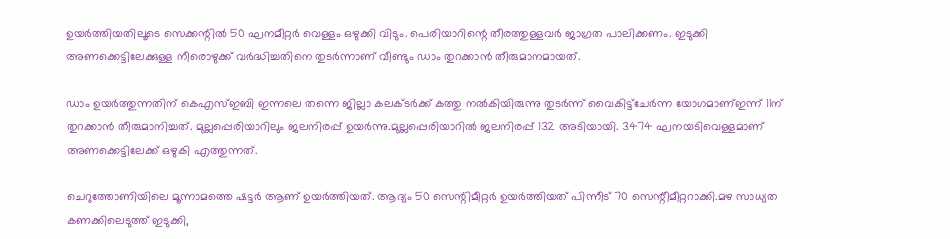ഉയര്‍ത്തിയതിലൂടെ സെക്കന്റില്‍ 50 ഘനമീറ്റര്‍ വെള്ളം ഒഴുക്കി വിടും. പെരിയാറിന്റെ തീരത്തുള്ളവര്‍ ജാഗ്രത പാലിക്കണം. ഇടുക്കി അണക്കെട്ടിലേക്കുള്ള നീരൊഴുക്ക്‌ വര്‍ദ്ധിച്ചതിനെ തുടര്‍ന്നാണ്‌ വീണ്ടും ഡാം തുറക്കാന്‍ തീരുമാനമായത്‌.

ഡാം ഉയര്‍ത്തുന്നതിന്‌ കെഎസ്‌ഇബി ഇന്നലെ തന്നെ ജില്ലാ കലക്‌ടര്‍ക്ക്‌ കത്തു നല്‍കിയിരുന്നു തുടര്‍ന്ന്‌ വൈകിട്ട്‌ചേര്‍ന്ന യോഗമാണ്‌ഇന്ന്‌ 11ന്‌ തുറക്കാന്‍ തീരുമാനിച്ചത്‌. മുല്ലപ്പെരിയാറിലും ജലനിരപ്പ്‌ ഉയര്‍ന്നു.മുല്ലപ്പെരിയാറില്‍ ജലനിരപ്പ്‌ 132 അടിയായി. 3474 ഘനയടിവെള്ളമാണ്‌ അണക്കെട്ടിലേക്ക്‌ ഒഴുകി എത്തുന്നത്‌.

ചെറുത്തോണിയിലെ മൂന്നാമത്തെ ഷട്ടര്‍ ആണ്‌ ഉയര്‍ത്തിയത്‌. ആദ്യം 50 സെന്റിമീറ്റര്‍ ഉയര്‍ത്തിയത്‌ പിന്നീട്‌ 70 സെന്റീമീറ്ററാക്കി.മഴ സാധ്യത കണക്കിലെടുത്ത്‌ ഇടുക്കി,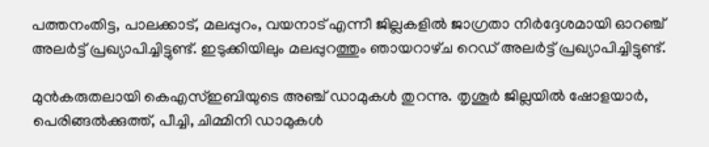പത്തനംതിട്ട, പാലക്കാട്‌, മലപ്പുറം, വയനാട്‌ എന്നീ ജില്ലകളില്‍ ജാഗ്രതാ നിര്‍ദ്ദേശമായി ഓറഞ്ച്‌ അലര്‍ട്ട്‌ പ്രഖ്യാപിച്ചിട്ടുണ്ട്‌. ഇടുക്കിയിലും മലപ്പുറത്തും ഞായറാഴ‌്ച റെഡ‌് അലര്‍ട്ട‌് പ്രഖ്യാപിച്ചിട്ടുണ്ട‌്.

മുന്‍കരുതലായി കെഎസ‌്‌ഇബിയുടെ അഞ്ച‌് ഡാമുകള്‍ തുറന്നു. തൃശൂര്‍ ജില്ലയില്‍ ഷോളയാര്‍, പെരിങ്ങല്‍ക്കുത്ത്, പീച്ചി, ചിമ്മിനി ഡാമുകള്‍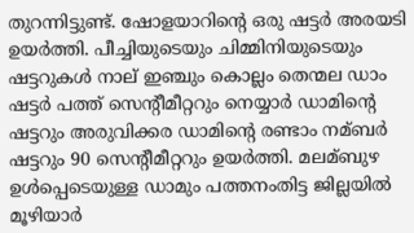തുറന്നിട്ടുണ്ട്. ഷോളയാറിന്റെ ഒരു ഷട്ടര്‍ അരയടി ഉയര്‍ത്തി. പീച്ചിയുടെയും ചിമ്മിനിയുടെയും ഷട്ടറുകള്‍ നാല് ഇഞ്ച‌ും കൊല്ലം തെന്മല ഡാം ഷട്ടര്‍ പത്ത് സെന്റീമീറ്ററും നെയ്യാര്‍ ഡാമിന്റെ ഷട്ടറും അരുവിക്കര ഡാമിന്റെ രണ്ടാം നമ്ബര്‍ ഷട്ടറും 90 സെന്റീമീറ്ററും ഉയര്‍ത്തി. മലമ്ബുഴ ഉള്‍പ്പെടെയുള്ള ഡാമും പത്തനംതിട്ട ജില്ലയില്‍ മൂഴിയാര്‍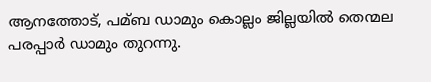ആനത്തോട‌്, പമ്ബ ഡാമും കൊല്ലം ജില്ലയില്‍ തെന്മല പരപ്പാര്‍ ഡാമും തുറന്നു.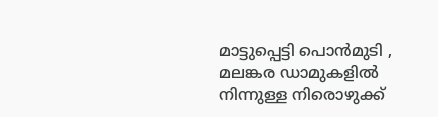മാട്ടുപ്പെട്ടി പൊന്‍മുടി , മലങ്കര ഡാമുകളില്‍ നിന്നുള്ള നിരൊഴുക്ക്‌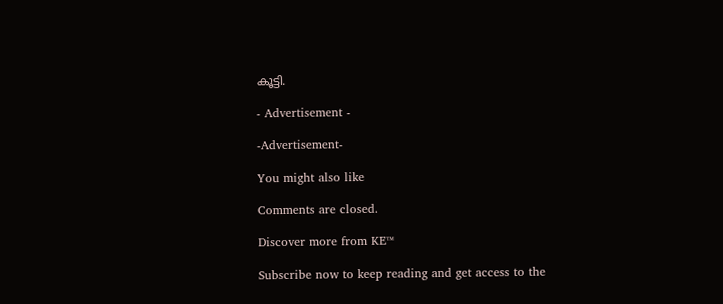കൂട്ടി.

- Advertisement -

-Advertisement-

You might also like

Comments are closed.

Discover more from KE™

Subscribe now to keep reading and get access to the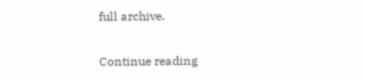full archive.

Continue reading